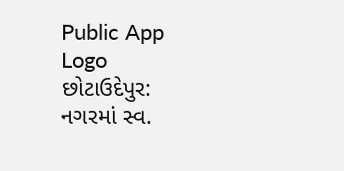Public App Logo
છોટાઉદેપુર: નગરમાં સ્વ.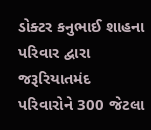ડોક્ટર કનુભાઈ શાહના પરિવાર દ્વારા જરૂરિયાતમંદ પરિવારોને 300 જેટલા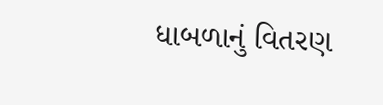ધાબળાનું વિતરણ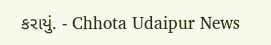કરાયું. - Chhota Udaipur News